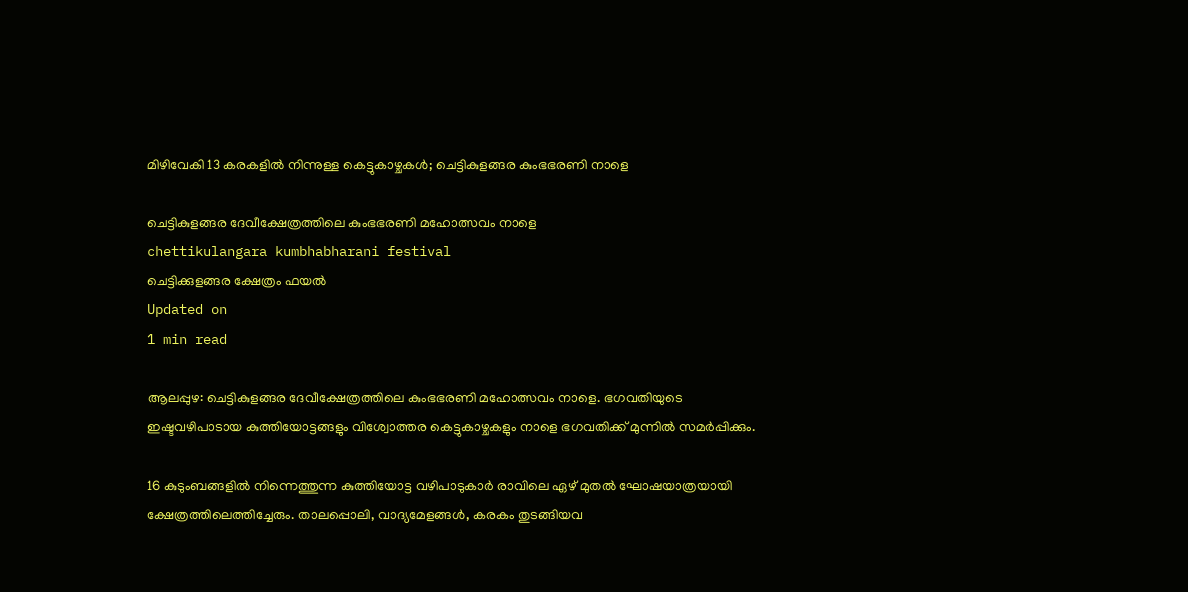മിഴിവേകി 13 കരകളില്‍ നിന്നുള്ള കെട്ടുകാഴ്ചകള്‍; ചെട്ടികുളങ്ങര കുംഭഭരണി നാളെ

ചെട്ടികുളങ്ങര ദേവീക്ഷേത്രത്തിലെ കുംഭഭരണി മഹോത്സവം നാളെ
chettikulangara kumbhabharani festival
ചെട്ടിക്കുളങ്ങര ക്ഷേത്രം ഫയല്‍
Updated on
1 min read

ആലപ്പുഴ: ചെട്ടികുളങ്ങര ദേവീക്ഷേത്രത്തിലെ കുംഭഭരണി മഹോത്സവം നാളെ. ഭഗവതിയുടെ ഇഷ്ടവഴിപാടായ കുത്തിയോട്ടങ്ങളും വിശ്വോത്തര കെട്ടുകാഴ്ചകളും നാളെ ഭഗവതിക്ക് മുന്നില്‍ സമര്‍പ്പിക്കും.

16 കുടുംബങ്ങളില്‍ നിന്നെത്തുന്ന കുത്തിയോട്ട വഴിപാടുകാര്‍ രാവിലെ ഏഴ് മുതല്‍ ഘോഷയാത്രയായി ക്ഷേത്രത്തിലെത്തിച്ചേരും. താലപ്പൊലി, വാദ്യമേളങ്ങള്‍, കരകം തുടങ്ങിയവ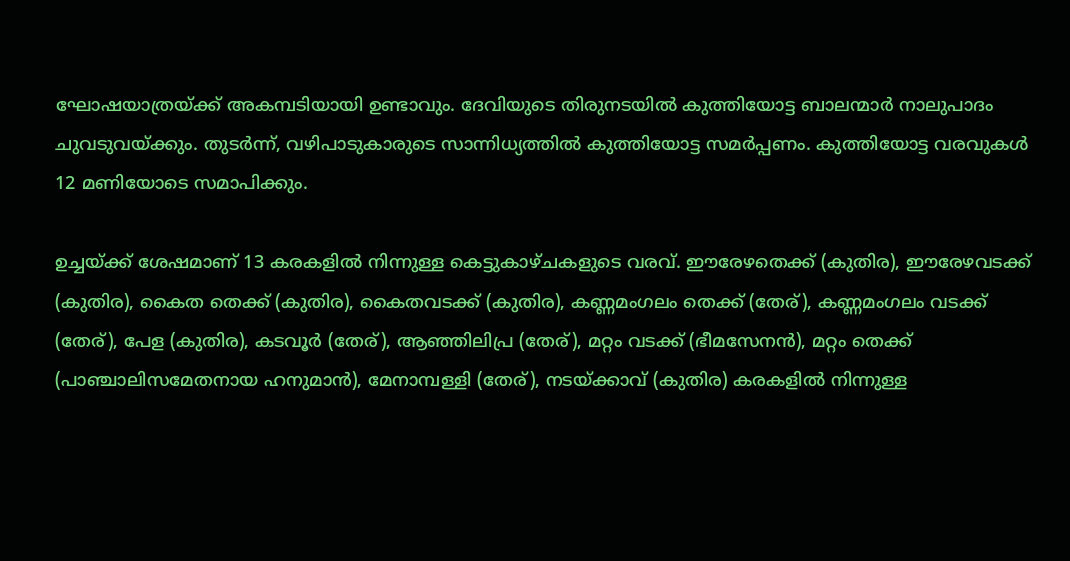ഘോഷയാത്രയ്ക്ക് അകമ്പടിയായി ഉണ്ടാവും. ദേവിയുടെ തിരുനടയില്‍ കുത്തിയോട്ട ബാലന്മാര്‍ നാലുപാദം ചുവടുവയ്ക്കും. തുടര്‍ന്ന്, വഴിപാടുകാരുടെ സാന്നിധ്യത്തില്‍ കുത്തിയോട്ട സമര്‍പ്പണം. കുത്തിയോട്ട വരവുകള്‍ 12 മണിയോടെ സമാപിക്കും.

ഉച്ചയ്ക്ക് ശേഷമാണ് 13 കരകളില്‍ നിന്നുള്ള കെട്ടുകാഴ്ചകളുടെ വരവ്. ഈരേഴതെക്ക് (കുതിര), ഈരേഴവടക്ക് (കുതിര), കൈത തെക്ക് (കുതിര), കൈതവടക്ക് (കുതിര), കണ്ണമംഗലം തെക്ക് (തേര്), കണ്ണമംഗലം വടക്ക് (തേര്), പേള (കുതിര), കടവൂര്‍ (തേര്), ആഞ്ഞിലിപ്ര (തേര്), മറ്റം വടക്ക് (ഭീമസേനന്‍), മറ്റം തെക്ക് (പാഞ്ചാലിസമേതനായ ഹനുമാന്‍), മേനാമ്പള്ളി (തേര്), നടയ്ക്കാവ് (കുതിര) കരകളില്‍ നിന്നുള്ള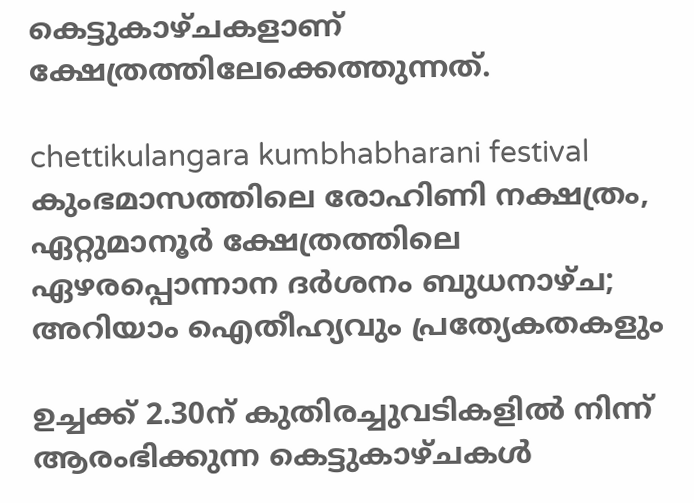കെട്ടുകാഴ്ചകളാണ് ക്ഷേത്രത്തിലേക്കെത്തുന്നത്.

chettikulangara kumbhabharani festival
കുംഭമാസത്തിലെ രോഹിണി നക്ഷത്രം, ഏറ്റുമാനൂര്‍ ക്ഷേത്രത്തിലെ ഏഴരപ്പൊന്നാന ദര്‍ശനം ബുധനാഴ്ച; അറിയാം ഐതീഹ്യവും പ്രത്യേകതകളും

ഉച്ചക്ക് 2.30ന് കുതിരച്ചുവടികളില്‍ നിന്ന് ആരംഭിക്കുന്ന കെട്ടുകാഴ്ചകള്‍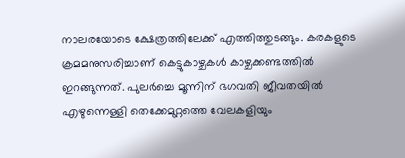നാലരയോടെ ക്ഷേത്രത്തിലേക്ക് എത്തിത്തുടങ്ങും. കരകളുടെ ക്രമമനുസരിച്ചാണ് കെട്ടുകാഴ്ചകള്‍ കാഴ്ചക്കണ്ടത്തില്‍ ഇറങ്ങുന്നത്. പുലര്‍ച്ചെ മൂന്നിന് ഭഗവതി ജീവതയില്‍ എഴുന്നെള്ളി തെക്കേമുറ്റത്തെ വേലകളിയും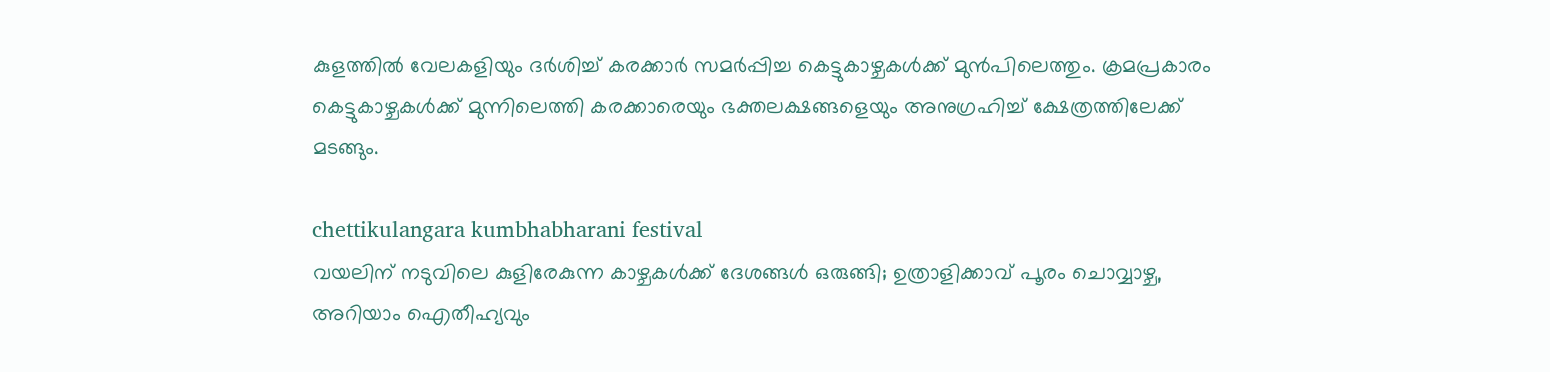കുളത്തില്‍ വേലകളിയും ദര്‍ശിച്ച് കരക്കാര്‍ സമര്‍പ്പിച്ച കെട്ടുകാഴ്ചകള്‍ക്ക് മുന്‍പിലെത്തും. ക്രമപ്രകാരം കെട്ടുകാഴ്ചകള്‍ക്ക് മുന്നിലെത്തി കരക്കാരെയും ഭക്തലക്ഷങ്ങളെയും അനുഗ്രഹിച്ച് ക്ഷേത്രത്തിലേക്ക് മടങ്ങും.

chettikulangara kumbhabharani festival
വയലിന് നടുവിലെ കുളിരേകുന്ന കാഴ്ചകള്‍ക്ക് ദേശങ്ങള്‍ ഒരുങ്ങി; ഉത്രാളിക്കാവ് പൂരം ചൊവ്വാഴ്ച, അറിയാം ഐതീഹ്യവും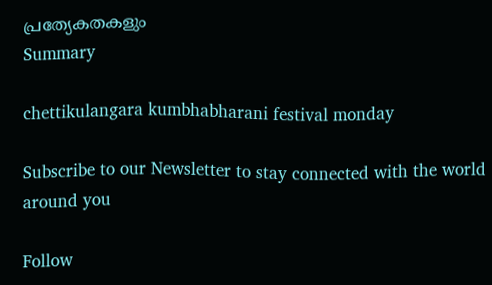പ്രത്യേകതകളും
Summary

chettikulangara kumbhabharani festival monday

Subscribe to our Newsletter to stay connected with the world around you

Follow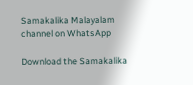Samakalika Malayalam channel on WhatsApp

Download the Samakalika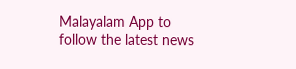Malayalam App to follow the latest news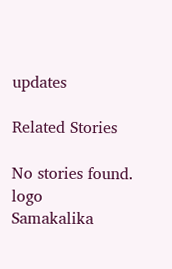updates

Related Stories

No stories found.
logo
Samakalika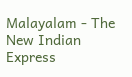Malayalam - The New Indian Express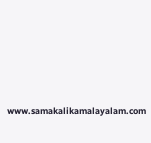www.samakalikamalayalam.com